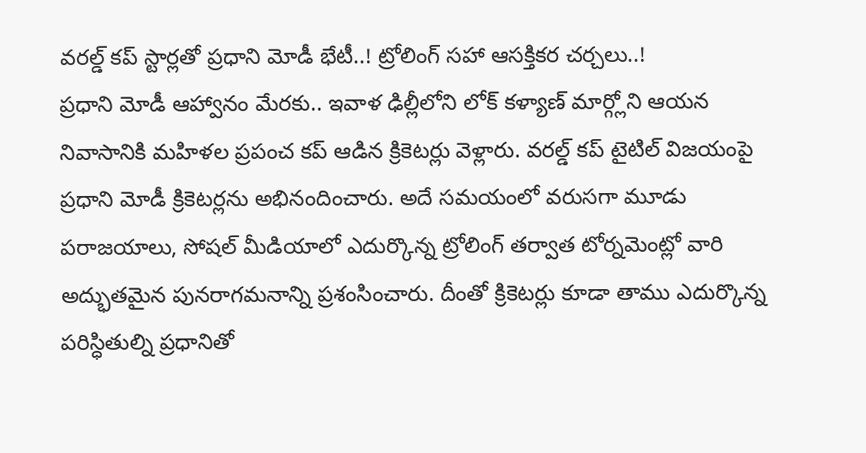వరల్డ్ కప్ స్టార్లతో ప్రధాని మోడీ భేటీ..! ట్రోలింగ్ సహా ఆసక్తికర చర్చలు..!
ప్రధాని మోడీ ఆహ్వానం మేరకు.. ఇవాళ ఢిల్లీలోని లోక్ కళ్యాణ్ మార్గ్లోని ఆయన నివాసానికి మహిళల ప్రపంచ కప్ ఆడిన క్రికెటర్లు వెళ్లారు. వరల్డ్ కప్ టైటిల్ విజయంపై ప్రధాని మోడీ క్రికెటర్లను అభినందించారు. అదే సమయంలో వరుసగా మూడు పరాజయాలు, సోషల్ మీడియాలో ఎదుర్కొన్న ట్రోలింగ్ తర్వాత టోర్నమెంట్లో వారి అద్భుతమైన పునరాగమనాన్ని ప్రశంసించారు. దీంతో క్రికెటర్లు కూడా తాము ఎదుర్కొన్న పరిస్ధితుల్ని ప్రధానితో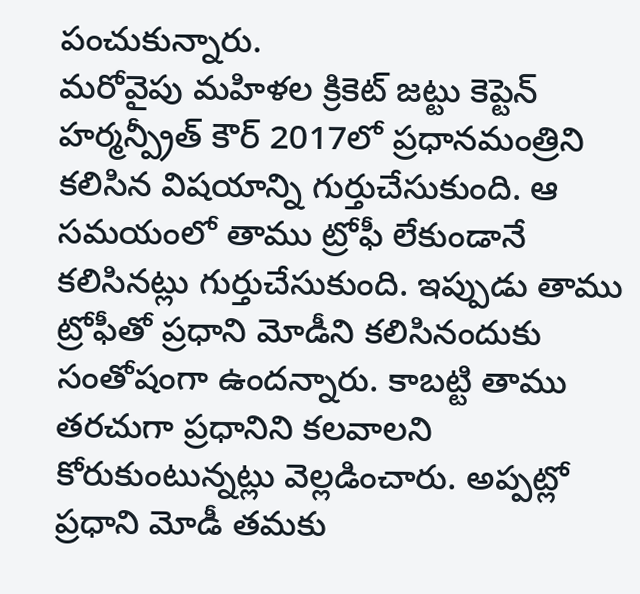పంచుకున్నారు.
మరోవైపు మహిళల క్రికెట్ జట్టు కెప్టెన్ హర్మన్ప్రీత్ కౌర్ 2017లో ప్రధానమంత్రిని కలిసిన విషయాన్ని గుర్తుచేసుకుంది. ఆ సమయంలో తాము ట్రోఫీ లేకుండానే కలిసినట్లు గుర్తుచేసుకుంది. ఇప్పుడు తాము ట్రోఫీతో ప్రధాని మోడీని కలిసినందుకు సంతోషంగా ఉందన్నారు. కాబట్టి తాము తరచుగా ప్రధానిని కలవాలని కోరుకుంటున్నట్లు వెల్లడించారు. అప్పట్లో ప్రధాని మోడీ తమకు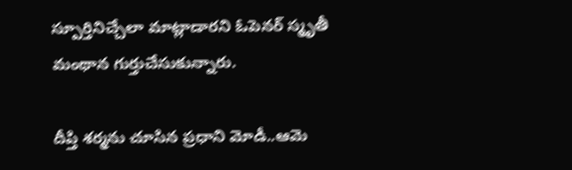స్పూర్తినిచ్చేలా మాట్లాడారని ఓపెనర్ స్మృతీ మంథాన గుర్తుచేసుకున్నారు.

దీప్తి శర్మను చూసిన ప్రధాని మోడీ..ఆమె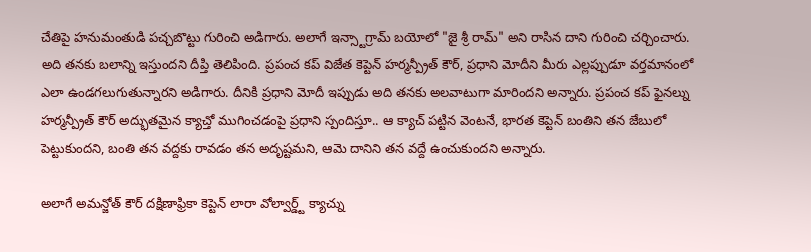చేతిపై హనుమంతుడి పచ్చబొట్టు గురించి అడిగారు. అలాగే ఇన్స్టాగ్రామ్ బయోలో "జై శ్రీ రామ్" అని రాసిన దాని గురించి చర్చించారు. అది తనకు బలాన్ని ఇస్తుందని దీప్తి తెలిపింది. ప్రపంచ కప్ విజేత కెప్టెన్ హర్మన్ప్రీత్ కౌర్, ప్రధాని మోదీని మీరు ఎల్లప్పుడూ వర్తమానంలో ఎలా ఉండగలుగుతున్నారని అడిగారు. దీనికి ప్రధాని మోదీ ఇప్పుడు అది తనకు అలవాటుగా మారిందని అన్నారు. ప్రపంచ కప్ ఫైనల్ను హర్మన్ప్రీత్ కౌర్ అద్భుతమైన క్యాచ్తో ముగించడంపై ప్రధాని స్పందిస్తూ.. ఆ క్యాచ్ పట్టిన వెంటనే, భారత కెప్టెన్ బంతిని తన జేబులో పెట్టుకుందని, బంతి తన వద్దకు రావడం తన అదృష్టమని, ఆమె దానిని తన వద్దే ఉంచుకుందని అన్నారు.

అలాగే అమన్జోత్ కౌర్ దక్షిణాఫ్రికా కెప్టెన్ లారా వోల్వార్డ్ట్ క్యాచ్ను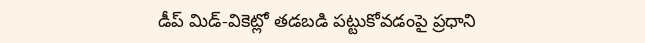డీప్ మిడ్-వికెట్లో తడబడి పట్టుకోవడంపై ప్రధాని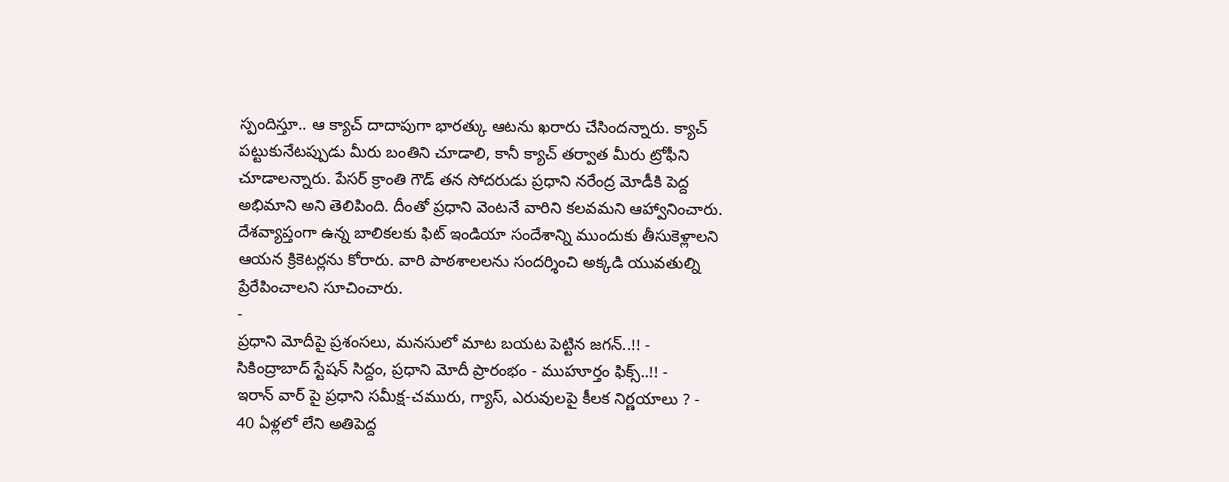స్పందిస్తూ.. ఆ క్యాచ్ దాదాపుగా భారత్కు ఆటను ఖరారు చేసిందన్నారు. క్యాచ్ పట్టుకునేటప్పుడు మీరు బంతిని చూడాలి, కానీ క్యాచ్ తర్వాత మీరు ట్రోఫీని చూడాలన్నారు. పేసర్ క్రాంతి గౌడ్ తన సోదరుడు ప్రధాని నరేంద్ర మోడీకి పెద్ద అభిమాని అని తెలిపింది. దీంతో ప్రధాని వెంటనే వారిని కలవమని ఆహ్వానించారు. దేశవ్యాప్తంగా ఉన్న బాలికలకు ఫిట్ ఇండియా సందేశాన్ని ముందుకు తీసుకెళ్లాలని ఆయన క్రికెటర్లను కోరారు. వారి పాఠశాలలను సందర్శించి అక్కడి యువతుల్ని ప్రేరేపించాలని సూచించారు.
-
ప్రధాని మోదీపై ప్రశంసలు, మనసులో మాట బయట పెట్టిన జగన్..!! -
సికింద్రాబాద్ స్టేషన్ సిద్దం, ప్రధాని మోదీ ప్రారంభం - ముహూర్తం ఫిక్స్..!! -
ఇరాన్ వార్ పై ప్రధాని సమీక్ష-చమురు, గ్యాస్, ఎరువులపై కీలక నిర్ణయాలు ? -
40 ఏళ్లలో లేని అతిపెద్ద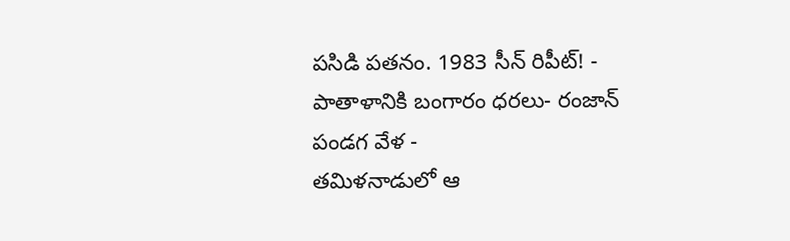పసిడి పతనం. 1983 సీన్ రిపీట్! -
పాతాళానికి బంగారం ధరలు- రంజాన్ పండగ వేళ -
తమిళనాడులో ఆ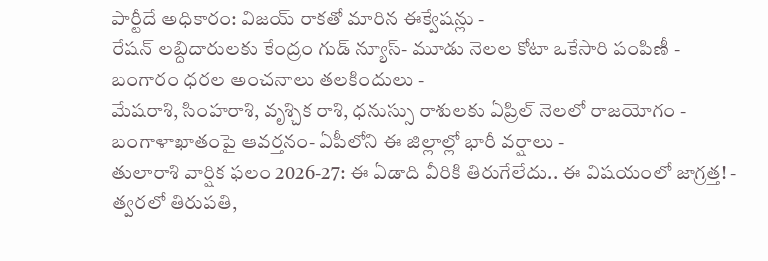పార్టీదే అధికారం: విజయ్ రాకతో మారిన ఈక్వేషన్లు -
రేషన్ లబ్దిదారులకు కేంద్రం గుడ్ న్యూస్- మూడు నెలల కోటా ఒకేసారి పంపిణీ -
బంగారం ధరల అంచనాలు తలకిందులు -
మేషరాశి, సింహరాశి, వృశ్చిక రాశి, ధనుస్సు రాశులకు ఏప్రిల్ నెలలో రాజయోగం -
బంగాళాఖాతంపై ఆవర్తనం- ఏపీలోని ఈ జిల్లాల్లో భారీ వర్షాలు -
తులారాశి వార్షిక ఫలం 2026-27: ఈ ఏడాది వీరికి తిరుగేలేదు.. ఈ విషయంలో జాగ్రత్త! -
త్వరలో తిరుపతి,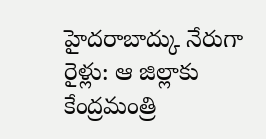హైదరాబాద్కు నేరుగా రైళ్లు: ఆ జిల్లాకు కేంద్రమంత్రి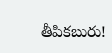తీపికబురు!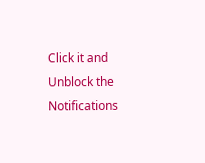Click it and Unblock the Notifications